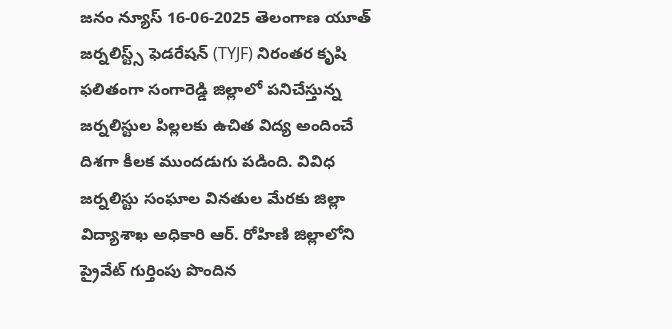జనం న్యూస్ 16-06-2025 తెలంగాణ యూత్ జర్నలిస్ట్స్ ఫెడరేషన్ (TYJF) నిరంతర కృషి ఫలితంగా సంగారెడ్డి జిల్లాలో పనిచేస్తున్న జర్నలిస్టుల పిల్లలకు ఉచిత విద్య అందించే దిశగా కీలక ముందడుగు పడింది. వివిధ జర్నలిస్టు సంఘాల వినతుల మేరకు జిల్లా విద్యాశాఖ అధికారి ఆర్. రోహిణి జిల్లాలోని ప్రైవేట్ గుర్తింపు పొందిన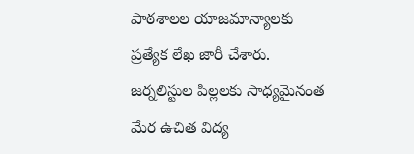పాఠశాలల యాజమాన్యాలకు ప్రత్యేక లేఖ జారీ చేశారు. జర్నలిస్టుల పిల్లలకు సాధ్యమైనంత మేర ఉచిత విద్య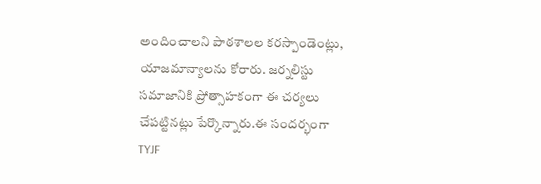అందించాలని పాఠశాలల కరస్పాండెంట్లు, యాజమాన్యాలను కోరారు. జర్నలిస్టు సమాజానికి ప్రోత్సాహకంగా ఈ చర్యలు చేపట్టినట్లు పేర్కొన్నారు.ఈ సందర్భంగా TYJF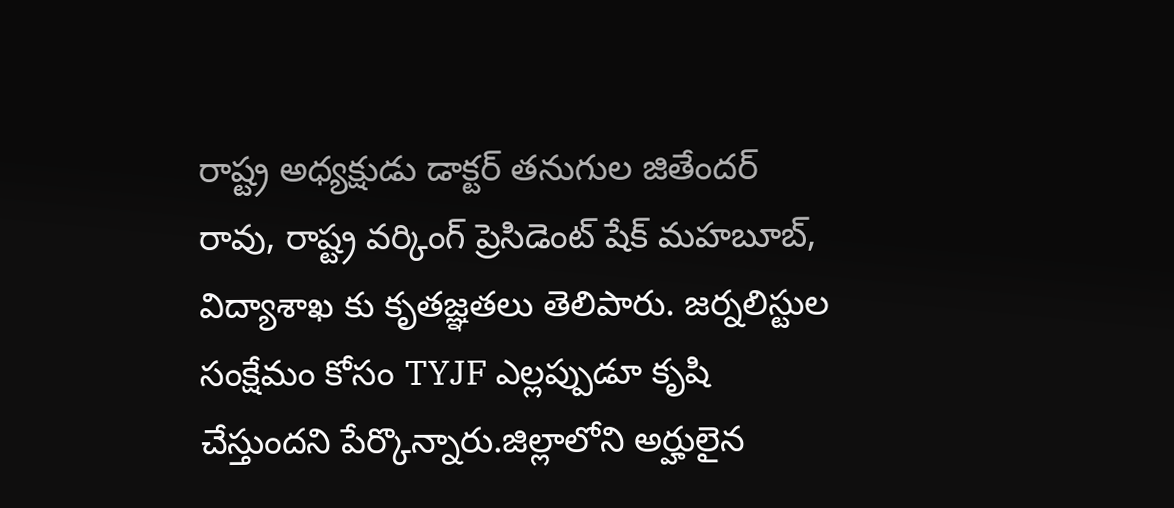రాష్ట్ర అధ్యక్షుడు డాక్టర్ తనుగుల జితేందర్ రావు, రాష్ట్ర వర్కింగ్ ప్రెసిడెంట్ షేక్ మహబూబ్, విద్యాశాఖ కు కృతజ్ఞతలు తెలిపారు. జర్నలిస్టుల సంక్షేమం కోసం TYJF ఎల్లప్పుడూ కృషి చేస్తుందని పేర్కొన్నారు.జిల్లాలోని అర్హులైన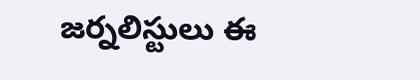జర్నలిస్టులు ఈ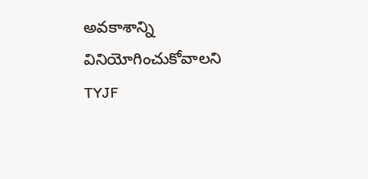అవకాశాన్ని వినియోగించుకోవాలని TYJF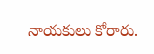నాయకులు కోరారు.